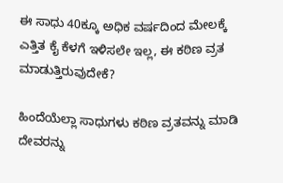ಈ ಸಾಧು 40ಕ್ಕೂ ಅಧಿಕ ವರ್ಷದಿಂದ ಮೇಲಕ್ಕೆ ಎತ್ತಿತ ಕೈ ಕೆಳಗೆ ಇಳಿಸಲೇ ಇಲ್ಲ, ಈ ಕಠಿಣ ವ್ರತ ಮಾಡುತ್ತಿರುವುದೇಕೆ?

ಹಿಂದೆಯೆಲ್ಲಾ ಸಾಧುಗಳು ಕಠಿಣ ವ್ರತವನ್ನು ಮಾಡಿ ದೇವರನ್ನು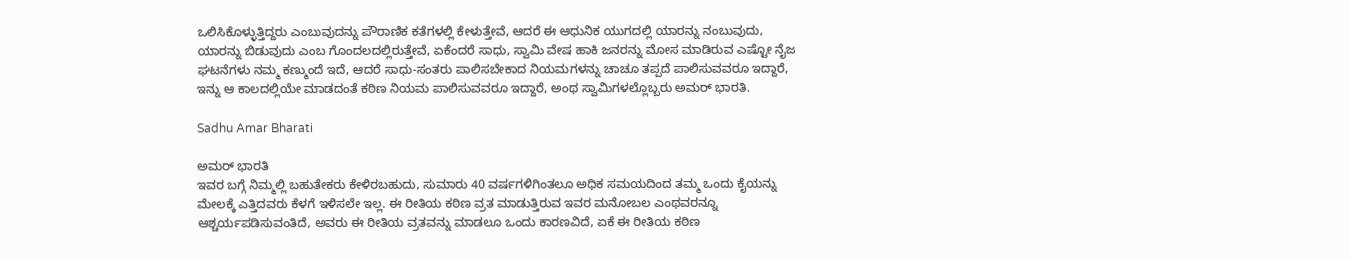ಒಲಿಸಿಕೊಳ್ಳುತ್ತಿದ್ದರು ಎಂಬುವುದನ್ನು ಪೌರಾಣಿಕ ಕತೆಗಳಲ್ಲಿ ಕೇಳುತ್ತೇವೆ, ಆದರೆ ಈ ಆಧುನಿಕ ಯುಗದಲ್ಲಿ ಯಾರನ್ನು ನಂಬುವುದು, ಯಾರನ್ನು ಬಿಡುವುದು ಎಂಬ ಗೊಂದಲದಲ್ಲಿರುತ್ತೇವೆ, ಏಕೆಂದರೆ ಸಾಧು, ಸ್ವಾಮಿ ವೇಷ ಹಾಕಿ ಜನರನ್ನು ಮೋಸ ಮಾಡಿರುವ ಎಷ್ಟೋ ನೈಜ ಘಟನೆಗಳು ನಮ್ಮ ಕಣ್ಮುಂದೆ ಇದೆ, ಆದರೆ ಸಾಧು-ಸಂತರು ಪಾಲಿಸಬೇಕಾದ ನಿಯಮಗಳನ್ನು ಚಾಚೂ ತಪ್ಪದೆ ಪಾಲಿಸುವವರೂ ಇದ್ದಾರೆ, ಇನ್ನು ಆ ಕಾಲದಲ್ಲಿಯೇ ಮಾಡದಂತೆ ಕಠಿಣ ನಿಯಮ ಪಾಲಿಸುವವರೂ ಇದ್ದಾರೆ, ಅಂಥ ಸ್ವಾಮಿಗಳಲ್ಲೊಬ್ಬರು ಅಮರ್‌ ಭಾರತಿ.

Sadhu Amar Bharati

ಅಮರ್ ಭಾರತಿ
ಇವರ ಬಗ್ಗೆ ನಿಮ್ಮಲ್ಲಿ ಬಹುತೇಕರು ಕೇಳಿರಬಹುದು, ಸುಮಾರು 40 ವರ್ಷಗಳಿಗಿಂತಲೂ ಅಧಿಕ ಸಮಯದಿಂದ ತಮ್ಮ ಒಂದು ಕೈಯನ್ನು ಮೇಲಕ್ಕೆ ಎತ್ತಿದವರು ಕೆಳಗೆ ಇಳಿಸಲೇ ಇಲ್ಲ. ಈ ರೀತಿಯ ಕಠಿಣ ವ್ರತ ಮಾಡುತ್ತಿರುವ ಇವರ ಮನೋಬಲ ಎಂಥವರನ್ನೂ ಆಶ್ಚರ್ಯಪಡಿಸುವಂತಿದೆ, ಅವರು ಈ ರೀತಿಯ ವ್ರತವನ್ನು ಮಾಡಲೂ ಒಂದು ಕಾರಣವಿದೆ, ಏಕೆ ಈ ರೀತಿಯ ಕಠಿಣ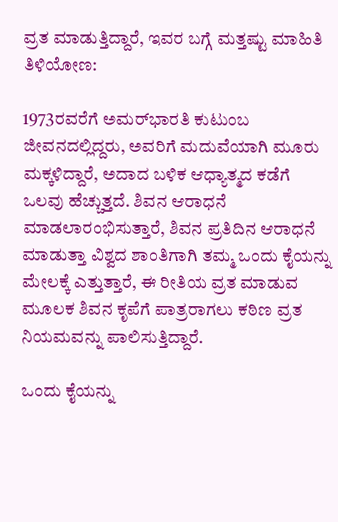ವ್ರತ ಮಾಡುತ್ತಿದ್ದಾರೆ, ಇವರ ಬಗ್ಗೆ ಮತ್ತಷ್ಟು ಮಾಹಿತಿ ತಿಳಿಯೋಣ:

1973ರವರೆಗೆ ಅಮರ್‌ಭಾರತಿ ಕುಟುಂಬ ಜೀವನದಲ್ಲಿದ್ದರು, ಅವರಿಗೆ ಮದುವೆಯಾಗಿ ಮೂರು ಮಕ್ಕಳಿದ್ದಾರೆ, ಅದಾದ ಬಳಿಕ ಆಧ್ಯಾತ್ಮದ ಕಡೆಗೆ ಒಲವು ಹೆಚ್ಚುತ್ತದೆ. ಶಿವನ ಆರಾಧನೆ ಮಾಡಲಾರಂಭಿಸುತ್ತಾರೆ, ಶಿವನ ಪ್ರತಿದಿನ ಆರಾಧನೆ ಮಾಡುತ್ತಾ ವಿಶ್ವದ ಶಾಂತಿಗಾಗಿ ತಮ್ಮ ಒಂದು ಕೈಯನ್ನು ಮೇಲಕ್ಕೆ ಎತ್ತುತ್ತಾರೆ, ಈ ರೀತಿಯ ವ್ರತ ಮಾಡುವ ಮೂಲಕ ಶಿವನ ಕೃಪೆಗೆ ಪಾತ್ರರಾಗಲು ಕಠಿಣ ವ್ರತ ನಿಯಮವನ್ನು ಪಾಲಿಸುತ್ತಿದ್ದಾರೆ.

ಒಂದು ಕೈಯನ್ನು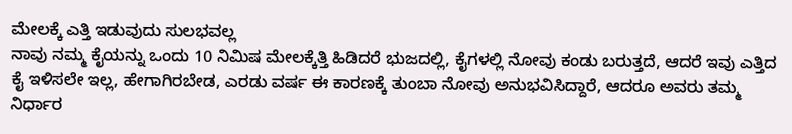ಮೇಲಕ್ಕೆ ಎತ್ತಿ ಇಡುವುದು ಸುಲಭವಲ್ಲ
ನಾವು ನಮ್ಮ ಕೈಯನ್ನು ಒಂದು 10 ನಿಮಿಷ ಮೇಲಕ್ಕೆತ್ತಿ ಹಿಡಿದರೆ ಭುಜದಲ್ಲಿ, ಕೈಗಳಲ್ಲಿ ನೋವು ಕಂಡು ಬರುತ್ತದೆ, ಆದರೆ ಇವು ಎತ್ತಿದ ಕೈ ಇಳಿಸಲೇ ಇಲ್ಲ, ಹೇಗಾಗಿರಬೇಡ, ಎರಡು ವರ್ಷ ಈ ಕಾರಣಕ್ಕೆ ತುಂಬಾ ನೋವು ಅನುಭವಿಸಿದ್ದಾರೆ, ಆದರೂ ಅವರು ತಮ್ಮ ನಿರ್ಧಾರ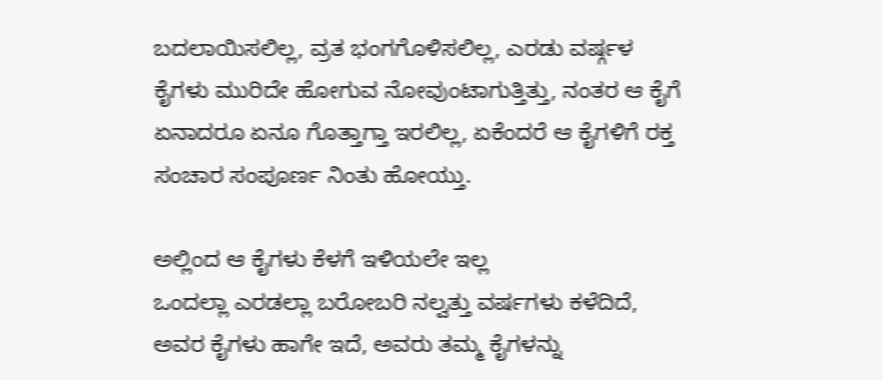ಬದಲಾಯಿಸಲಿಲ್ಲ, ವ್ರತ ಭಂಗಗೊಳಿಸಲಿಲ್ಲ, ಎರಡು ವರ್ಷ್ಗಳ ಕೈಗಳು ಮುರಿದೇ ಹೋಗುವ ನೋವುಂಟಾಗುತ್ತಿತ್ತು, ನಂತರ ಆ ಕೈಗೆ ಏನಾದರೂ ಏನೂ ಗೊತ್ತಾಗ್ತಾ ಇರಲಿಲ್ಲ, ಏಕೆಂದರೆ ಆ ಕೈಗಳಿಗೆ ರಕ್ತ ಸಂಚಾರ ಸಂಪೂರ್ಣ ನಿಂತು ಹೋಯ್ತು.

ಅಲ್ಲಿಂದ ಆ ಕೈಗಳು ಕೆಳಗೆ ಇಳಿಯಲೇ ಇಲ್ಲ
ಒಂದಲ್ಲಾ ಎರಡಲ್ಲಾ ಬರೋಬರಿ ನಲ್ವತ್ತು ವರ್ಷಗಳು ಕಳೆದಿದೆ, ಅವರ ಕೈಗಳು ಹಾಗೇ ಇದೆ, ಅವರು ತಮ್ಮ ಕೈಗಳನ್ನು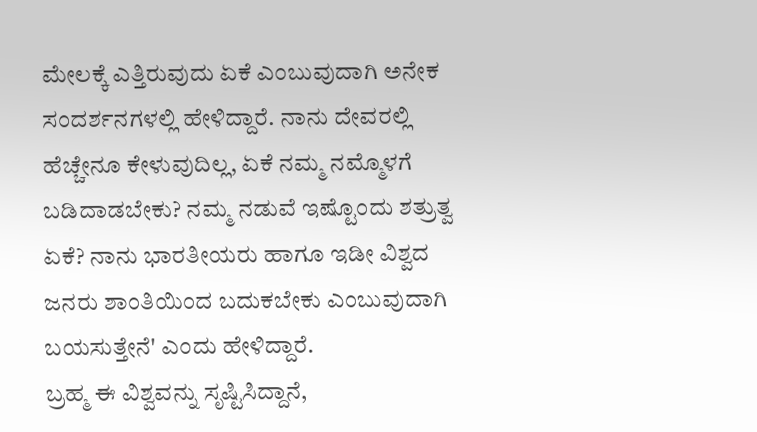ಮೇಲಕ್ಕೆ ಎತ್ತಿರುವುದು ಏಕೆ ಎಂಬುವುದಾಗಿ ಅನೇಕ ಸಂದರ್ಶನಗಳಲ್ಲಿ ಹೇಳಿದ್ದಾರೆ. ನಾನು ದೇವರಲ್ಲಿ ಹೆಚ್ಚೇನೂ ಕೇಳುವುದಿಲ್ಲ, ಏಕೆ ನಮ್ಮ ನಮ್ಮೊಳಗೆ ಬಡಿದಾಡಬೇಕು? ನಮ್ಮ ನಡುವೆ ಇಷ್ಟೊಂದು ಶತ್ರುತ್ವ ಏಕೆ? ನಾನು ಭಾರತೀಯರು ಹಾಗೂ ಇಡೀ ವಿಶ್ವದ ಜನರು ಶಾಂತಿಯಿಂದ ಬದುಕಬೇಕು ಎಂಬುವುದಾಗಿ ಬಯಸುತ್ತೇನೆ' ಎಂದು ಹೇಳಿದ್ದಾರೆ.
ಬ್ರಹ್ಮ ಈ ವಿಶ್ವವನ್ನು ಸೃಷ್ಟಿಸಿದ್ದಾನೆ,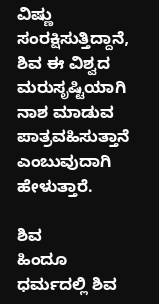ವಿಷ್ಣು ಸಂರಕ್ಷಿಸುತ್ತಿದ್ದಾನೆ, ಶಿವ ಈ ವಿಶ್ವದ ಮರುಸೃಷ್ಟಿಯಾಗಿ ನಾಶ ಮಾಡುವ ಪಾತ್ರವಹಿಸುತ್ತಾನೆ ಎಂಬುವುದಾಗಿ ಹೇಳುತ್ತಾರೆ.

ಶಿವ
ಹಿಂದೂ ಧರ್ಮದಲ್ಲಿ ಶಿವ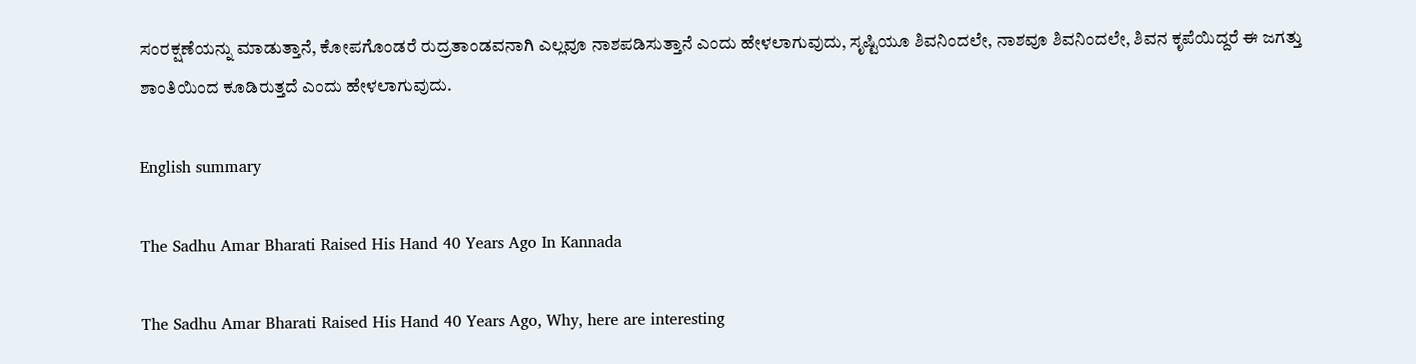ಸಂರಕ್ಷಣೆಯನ್ನು ಮಾಡುತ್ತಾನೆ, ಕೋಪಗೊಂಡರೆ ರುದ್ರತಾಂಡವನಾಗಿ ಎಲ್ಲವೂ ನಾಶಪಡಿಸುತ್ತಾನೆ ಎಂದು ಹೇಳಲಾಗುವುದು, ಸೃಷ್ಟಿಯೂ ಶಿವನಿಂದಲೇ, ನಾಶವೂ ಶಿವನಿಂದಲೇ, ಶಿವನ ಕೃಪೆಯಿದ್ದರೆ ಈ ಜಗತ್ತು ಶಾಂತಿಯಿಂದ ಕೂಡಿರುತ್ತದೆ ಎಂದು ಹೇಳಲಾಗುವುದು.

English summary

The Sadhu Amar Bharati Raised His Hand 40 Years Ago In Kannada

The Sadhu Amar Bharati Raised His Hand 40 Years Ago, Why, here are interesting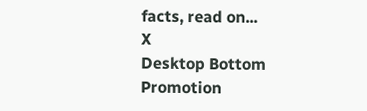facts, read on...
X
Desktop Bottom Promotion